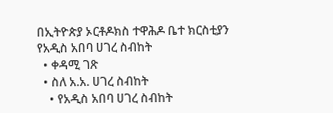በኢትዮጵያ ኦርቶዶክስ ተዋሕዶ ቤተ ክርስቲያን የአዲስ አበባ ሀገረ ስብከት
  • ቀዳሚ ገጽ
  • ስለ አ.አ. ሀገረ ስብከት
    • የአዲስ አበባ ሀገረ ስብከት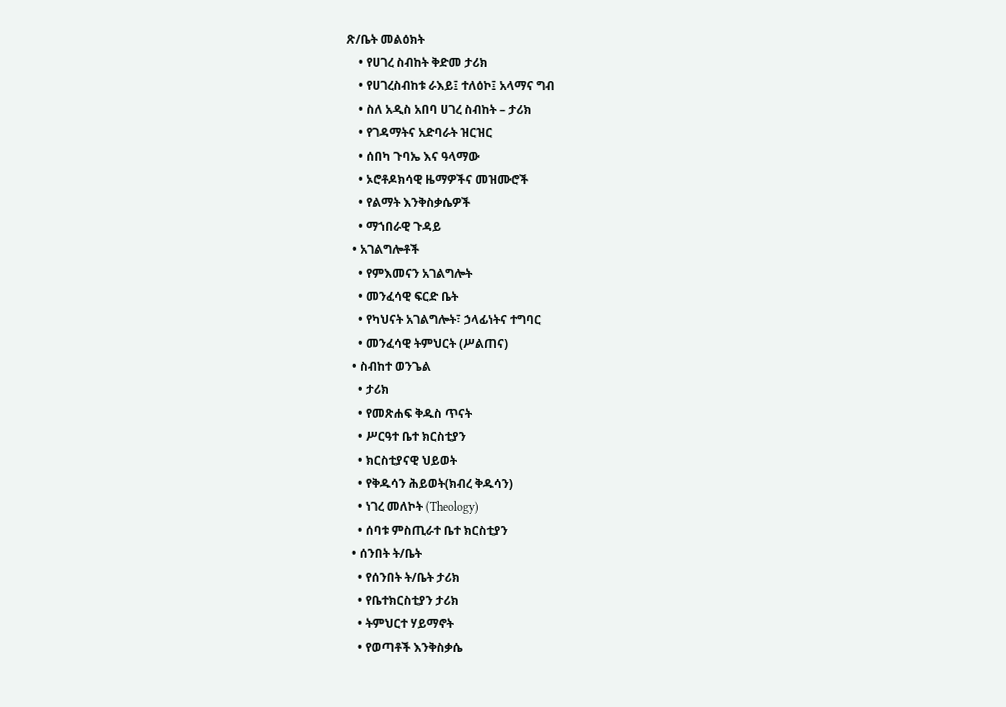ጽ/ቤት መልዕክት
    • የሀገረ ስብከት ቅድመ ታሪክ
    • የሀገረስብከቱ ራእይ፤ ተለዕኮ፤ አላማና ግብ
    • ስለ አዲስ አበባ ሀገረ ስብከት – ታሪክ
    • የገዳማትና አድባራት ዝርዝር
    • ሰበካ ጉባኤ እና ዓላማው
    • ኦሮቶዶክሳዊ ዜማዎችና መዝሙሮች
    • የልማት እንቅስቃሴዎች
    • ማኀበራዊ ጉዳይ
  • አገልግሎቶች
    • የምእመናን አገልግሎት
    • መንፈሳዊ ፍርድ ቤት
    • የካህናት አገልግሎት፣ ኃላፊነትና ተግባር
    • መንፈሳዊ ትምህርት (ሥልጠና)
  • ስብከተ ወንጌል
    • ታሪክ
    • የመጽሐፍ ቅዱስ ጥናት
    • ሥርዓተ ቤተ ክርስቲያን
    • ክርስቲያናዊ ህይወት
    • የቅዱሳን ሕይወት(ክብረ ቅዱሳን)
    • ነገረ መለኮት (Theology)
    • ሰባቱ ምስጢራተ ቤተ ክርስቲያን
  • ሰንበት ት/ቤት
    • የሰንበት ት/ቤት ታሪክ
    • የቤተክርስቲያን ታሪክ
    • ትምህርተ ሃይማኖት
    • የወጣቶች እንቅስቃሴ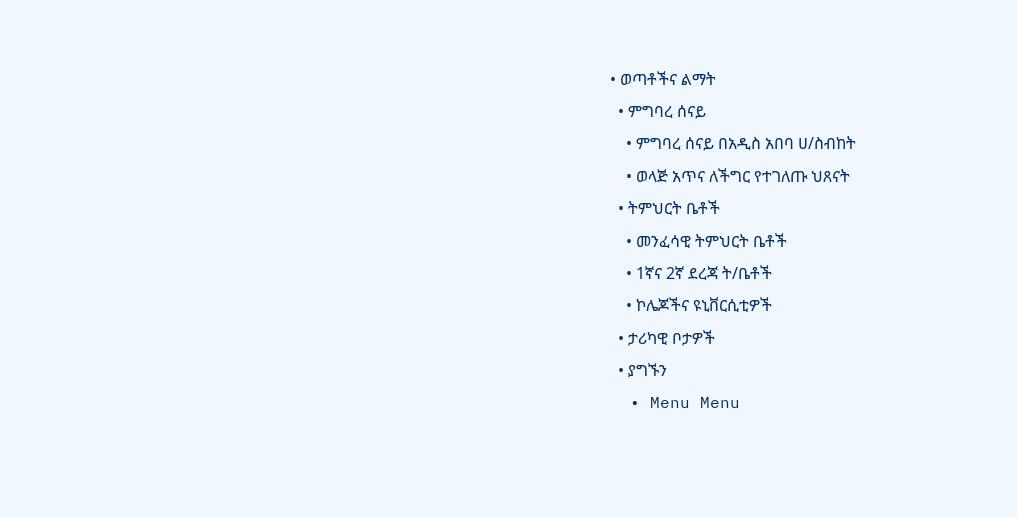• ወጣቶችና ልማት
  • ምግባረ ሰናይ
    • ምግባረ ሰናይ በአዲስ አበባ ሀ/ስብከት
    • ወላጅ አጥና ለችግር የተገለጡ ህጸናት
  • ትምህርት ቤቶች
    • መንፈሳዊ ትምህርት ቤቶች
    • 1ኛና 2ኛ ደረጃ ት/ቤቶች
    • ኮሌጆችና ዩኒቨርሲቲዎች
  • ታሪካዊ ቦታዎች
  • ያግኙን
  • Menu Menu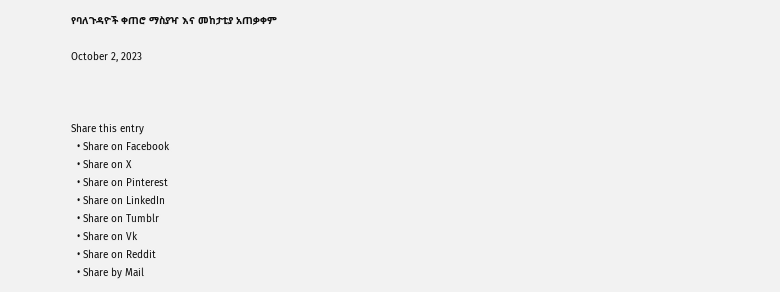የባለጉዳዮች ቀጠሮ ማስያዣ እና መከታቲያ አጠቃቀም

October 2, 2023



Share this entry
  • Share on Facebook
  • Share on X
  • Share on Pinterest
  • Share on LinkedIn
  • Share on Tumblr
  • Share on Vk
  • Share on Reddit
  • Share by Mail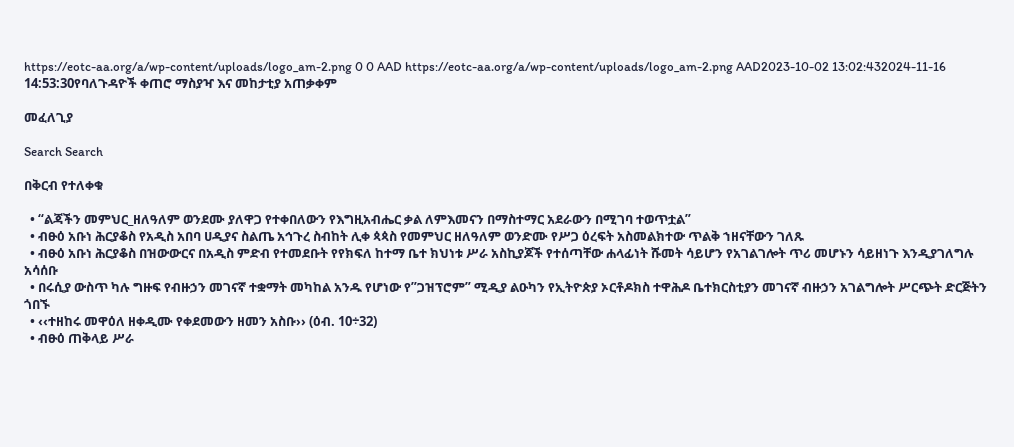https://eotc-aa.org/a/wp-content/uploads/logo_am-2.png 0 0 AAD https://eotc-aa.org/a/wp-content/uploads/logo_am-2.png AAD2023-10-02 13:02:432024-11-16 14:53:30የባለጉዳዮች ቀጠሮ ማስያዣ እና መከታቲያ አጠቃቀም

መፈለጊያ

Search Search

በቅርብ የተለቀቁ

  • “ልጃችን መምህር_ዘለዓለም ወንደሙ ያለዋጋ የተቀበለውን የእግዚአብሔር ቃል ለምእመናን በማስተማር አደራውን በሚገባ ተወጥቷል”
  • ብፁዕ አቡነ ሕርያቆስ የአዲስ አበባ ሀዲያና ስልጤ አኅጉረ ስብከት ሊቀ ጳጳስ የመምህር ዘለዓለም ወንድሙ የሥጋ ዕረፍት አስመልክተው ጥልቅ ኀዘናቸውን ገለጹ
  • ብፁዕ አቡነ ሕርያቆስ በዝውውርና በአዲስ ምድብ የተመደቡት የየክፍለ ከተማ ቤተ ክህነቱ ሥራ አስኪያጆች የተሰጣቸው ሐላፊነት ሹመት ሳይሆን የአገልገሎት ጥሪ መሆኑን ሳይዘነጉ እንዲያገለግሉ አሳሰቡ
  • በሩሲያ ውስጥ ካሉ ግዙፍ የብዙኃን መገናኛ ተቋማት መካከል አንዱ የሆነው የ”ጋዝፕሮም” ሚዲያ ልዑካን የኢትዮጵያ ኦርቶዶክስ ተዋሕዶ ቤተክርስቲያን መገናኛ ብዙኃን አገልግሎት ሥርጭት ድርጅትን ጎበኙ
  • ‹‹ተዘከሩ መዋዕለ ዘቀዲሙ የቀደመውን ዘመን አስቡ›› (ዕብ. 10÷32)
  • ብፁዕ ጠቅላይ ሥራ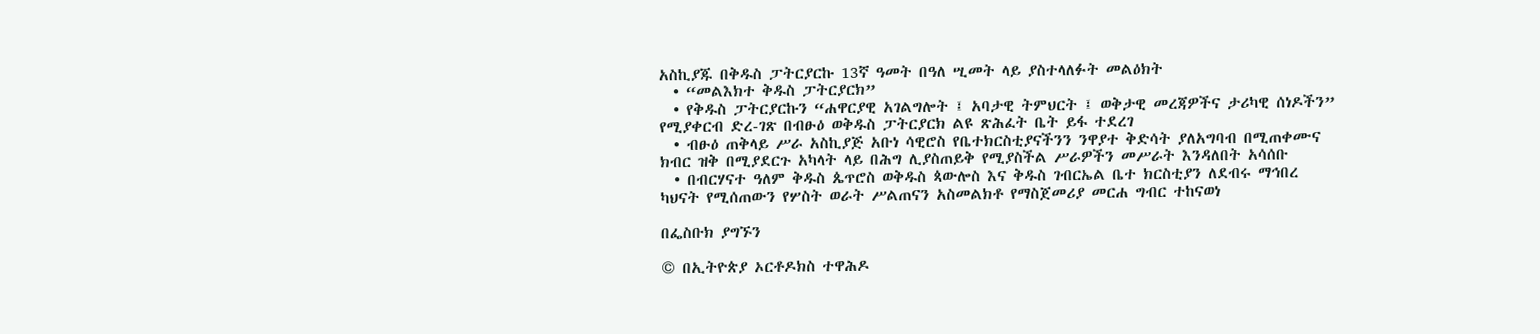አስኪያጁ በቅዱስ ፓትርያርኩ 13ኛ ዓመት በዓለ ሢመት ላይ ያስተላለፉት መልዕክት
  • “መልእክተ ቅዱስ ፓትርያርክ”
  • የቅዱስ ፓትርያርኩን “ሐዋርያዊ አገልግሎት ፤ አባታዊ ትምህርት ፤ ወቅታዊ መረጃዎችና ታሪካዊ ሰነዶችን” የሚያቀርብ ድረ-ገጽ በብፁዕ ወቅዱስ ፓትርያርክ ልዩ ጽሕፈት ቤት ይፋ ተደረገ
  • ብፁዕ ጠቅላይ ሥራ አስኪያጅ አቡነ ሳዊሮስ የቤተክርስቲያናችንን ንዋያተ ቅድሳት ያለአግባብ በሚጠቀሙና ክብር ዝቅ በሚያደርጉ አካላት ላይ በሕግ ሊያስጠይቅ የሚያስችል ሥራዎችን መሥራት እንዳለበት አሳሰቡ
  • በብርሃናተ ዓለም ቅዱስ ጴጥሮስ ወቅዱስ ጳውሎስ እና ቅዱስ ገብርኤል ቤተ ክርስቲያን ለደብሩ ማኅበረ ካህናት የሚሰጠውን የሦስት ወራት ሥልጠናን አስመልክቶ የማስጀመሪያ መርሐ ግብር ተከናወነ

በፌስቡክ ያግኙን

© በኢትዮጵያ ኦርቶዶክስ ተዋሕዶ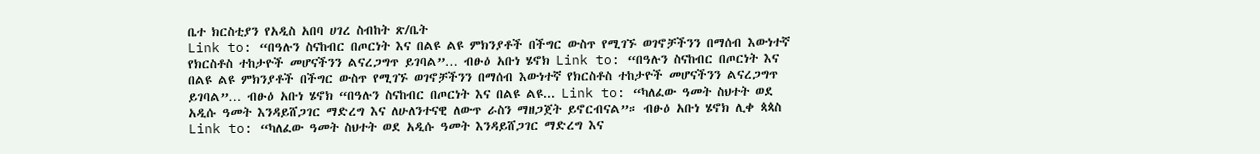ቤተ ክርስቲያን የአዲስ አበባ ሀገረ ስብከት ጽ/ቤት
Link to: “በዓሉን ስናከብር በጦርነት እና በልዩ ልዩ ምክንያቶች በችግር ውስጥ የሚገኙ ወገኖቻችንን በማሰብ እውነተኛ የክርስቶስ ተከታዮች መሆናችንን ልናረጋግጥ ይገባል”… ብፁዕ አቡነ ሄኖክ Link to: “በዓሉን ስናከብር በጦርነት እና በልዩ ልዩ ምክንያቶች በችግር ውስጥ የሚገኙ ወገኖቻችንን በማሰብ እውነተኛ የክርስቶስ ተከታዮች መሆናችንን ልናረጋግጥ ይገባል”… ብፁዕ አቡነ ሄኖክ “በዓሉን ስናከብር በጦርነት እና በልዩ ልዩ... Link to: “ካለፈው ዓመት ስህተት ወደ አዲሱ ዓመት እንዳይሸጋገር ማድረግ እና ለሁለንተናዊ ለውጥ ራስን ማዘጋጀት ይኖርብናል”። ብፁዕ አቡነ ሄኖክ ሊቀ ጳጳስ Link to: “ካለፈው ዓመት ስህተት ወደ አዲሱ ዓመት እንዳይሸጋገር ማድረግ እና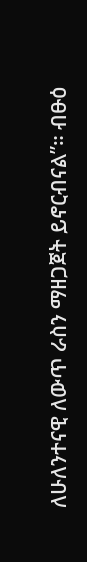ለሁለንተናዊ ለውጥ ራስን ማዘጋጀት ይኖርብናል”። ብፁዕ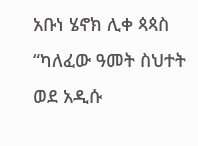አቡነ ሄኖክ ሊቀ ጳጳስ “ካለፈው ዓመት ስህተት ወደ አዲሱ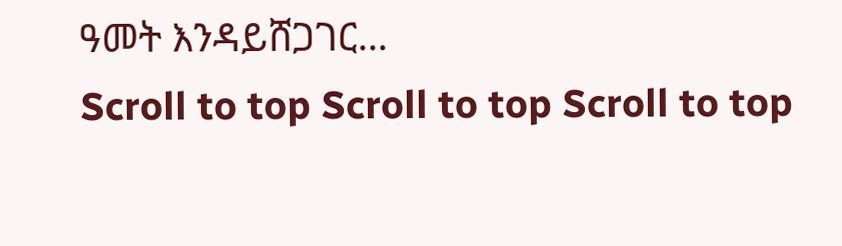ዓመት እንዳይሸጋገር...
Scroll to top Scroll to top Scroll to top